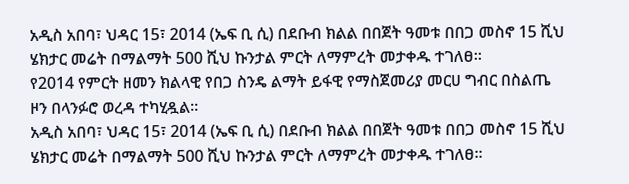አዲስ አበባ፣ ህዳር 15፣ 2014 (ኤፍ ቢ ሲ) በደቡብ ክልል በበጀት ዓመቱ በበጋ መስኖ 15 ሺህ ሄክታር መሬት በማልማት 500 ሺህ ኩንታል ምርት ለማምረት መታቀዱ ተገለፀ፡፡
የ2014 የምርት ዘመን ክልላዊ የበጋ ስንዴ ልማት ይፋዊ የማስጀመሪያ መርሀ ግብር በስልጤ ዞን በላንፉሮ ወረዳ ተካሂዷል።
አዲስ አበባ፣ ህዳር 15፣ 2014 (ኤፍ ቢ ሲ) በደቡብ ክልል በበጀት ዓመቱ በበጋ መስኖ 15 ሺህ ሄክታር መሬት በማልማት 500 ሺህ ኩንታል ምርት ለማምረት መታቀዱ ተገለፀ፡፡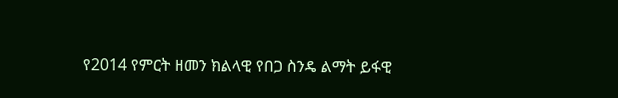የ2014 የምርት ዘመን ክልላዊ የበጋ ስንዴ ልማት ይፋዊ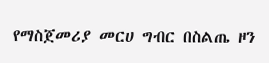የማስጀመሪያ መርሀ ግብር በስልጤ ዞን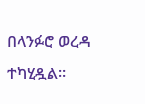በላንፉሮ ወረዳ ተካሂዷል።